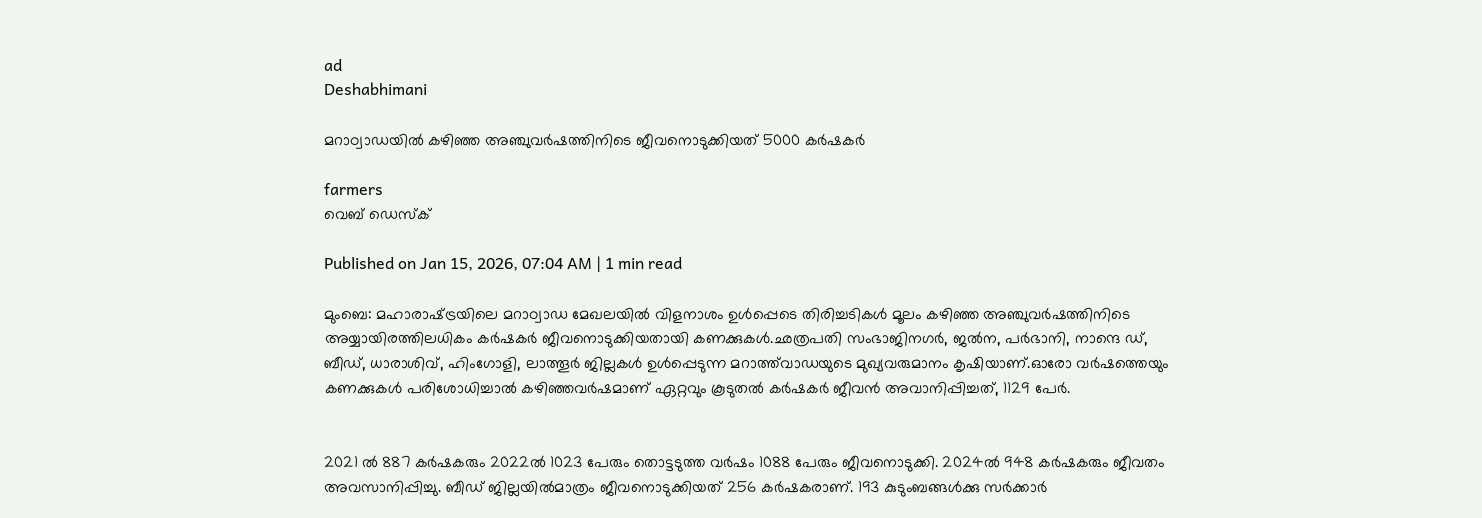ad
Deshabhimani

മറാഠ്വാഡയിൽ കഴിഞ്ഞ അഞ്ചുവർഷത്തിനിടെ ജീവനൊടുക്കിയത് 5000 കര്‍ഷകർ

farmers
വെബ് ഡെസ്ക്

Published on Jan 15, 2026, 07:04 AM | 1 min read

മുംബെ: മഹാരാഷ്‌ട്രയിലെ മറാഠ്വാഡ മേഖലയിൽ വിളനാശം ഉൾപ്പെടെ തിരിച്ചടികൾ മൂലം കഴിഞ്ഞ അഞ്ചുവർഷത്തിനിടെ അയ്യായിരത്തിലധികം കർഷകർ ജീവനൊടുക്കിയതായി കണക്കുകൾ.ഛത്രപതി സംഭാജിനഗർ, ജൽന, പർഭാനി, നാന്ദെ ഡ്, ബീഡ്, ധാരാശിവ്, ഹിംഗോളി, ലാത്തൂർ ജില്ലകൾ ഉൾപ്പെടുന്ന മറാത്ത്‌വാഡയുടെ മുഖ്യവരുമാനം കൃഷിയാണ്.ഓരോ വർഷത്തെയും കണക്കുകൾ പരിശോധിച്ചാൽ കഴിഞ്ഞവർഷമാണ് ഏറ്റവും കൂടുതൽ കർഷകർ ജീവൻ അവാനിപ്പിച്ചത്, 1129 പേർ.


2021 ൽ 887 കർഷകരും 2022ൽ 1023 പേരും തൊട്ടടുത്ത വർഷം 1088 പേരും ജീവനൊടുക്കി. 2024ൽ 948 കർഷകരും ജീവതം അവസാനിപ്പിച്ചു. ബീഡ് ജില്ലയിൽമാത്രം ജീവനൊടുക്കിയത് 256 കർഷകരാണ്. 193 കുടുംബങ്ങൾക്കു സർക്കാർ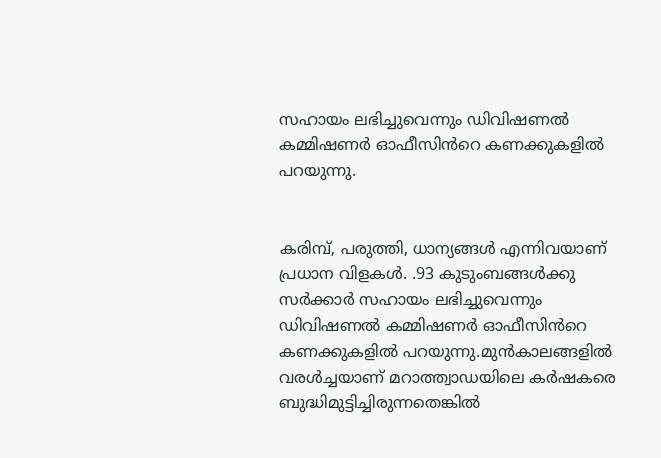സഹായം ലഭിച്ചുവെന്നും ഡിവിഷണൽ കമ്മിഷണർ ഓഫീസിൻറെ കണക്കുകളിൽ പറയുന്നു.


കരിമ്പ്, പരുത്തി, ധാന്യങ്ങൾ എന്നിവയാണ് പ്രധാന വിളകൾ. .93 കുടുംബങ്ങൾക്കു സർക്കാർ സഹായം ലഭിച്ചുവെന്നും ഡിവിഷണൽ കമ്മിഷണർ ഓഫീസിൻറെ കണക്കുകളിൽ പറയുന്നു.മുൻകാലങ്ങളിൽ വരൾച്ചയാണ് മറാത്ത്വാഡയിലെ കർഷകരെ ബുദ്ധിമുട്ടിച്ചിരുന്നതെങ്കിൽ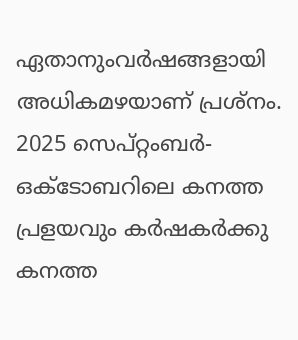ഏതാനുംവർഷങ്ങളായി അധികമഴയാണ് പ്രശ്നം. 2025 സെപ്റ്റംബർ-ഒക്‌ടോബറിലെ കനത്ത പ്രളയവും കർഷകർക്കു കനത്ത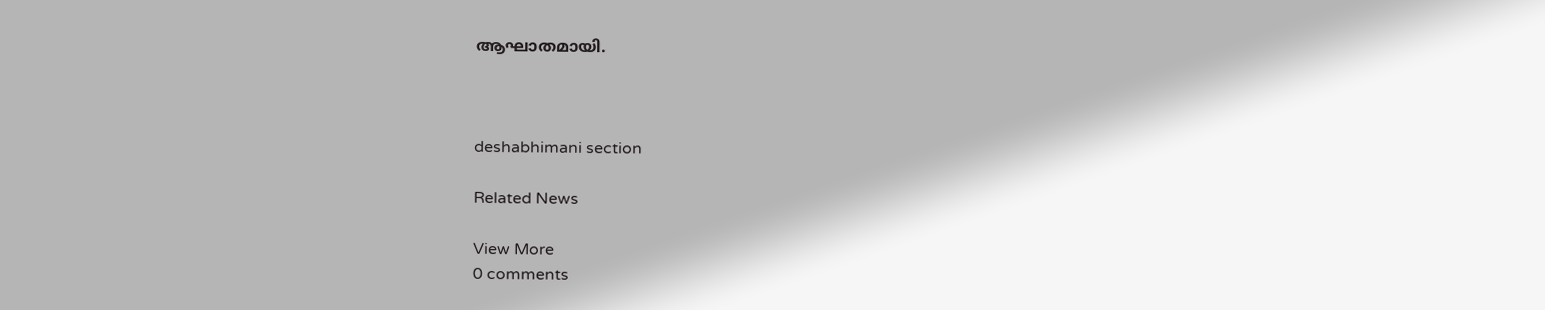ആഘാതമായി.



deshabhimani section

Related News

View More
0 comments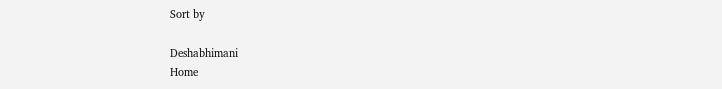Sort by

Deshabhimani
Home